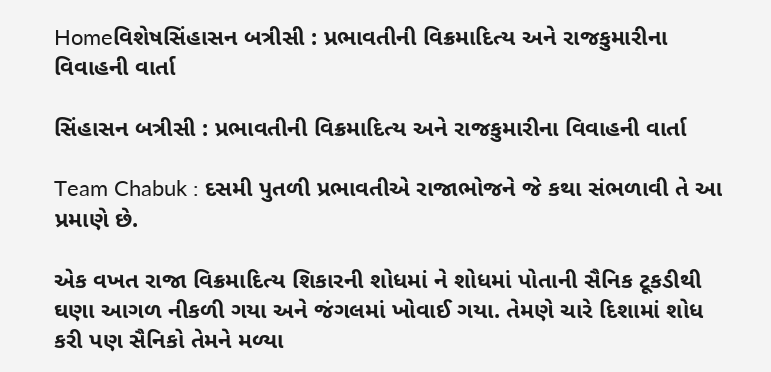Homeવિશેષસિંહાસન બત્રીસી : પ્રભાવતીની વિક્રમાદિત્ય અને રાજકુમારીના વિવાહની વાર્તા

સિંહાસન બત્રીસી : પ્રભાવતીની વિક્રમાદિત્ય અને રાજકુમારીના વિવાહની વાર્તા

Team Chabuk : દસમી પુતળી પ્રભાવતીએ રાજાભોજને જે કથા સંભળાવી તે આ પ્રમાણે છે.

એક વખત રાજા વિક્રમાદિત્ય શિકારની શોધમાં ને શોધમાં પોતાની સૈનિક ટૂકડીથી ઘણા આગળ નીકળી ગયા અને જંગલમાં ખોવાઈ ગયા. તેમણે ચારે દિશામાં શોધ કરી પણ સૈનિકો તેમને મળ્યા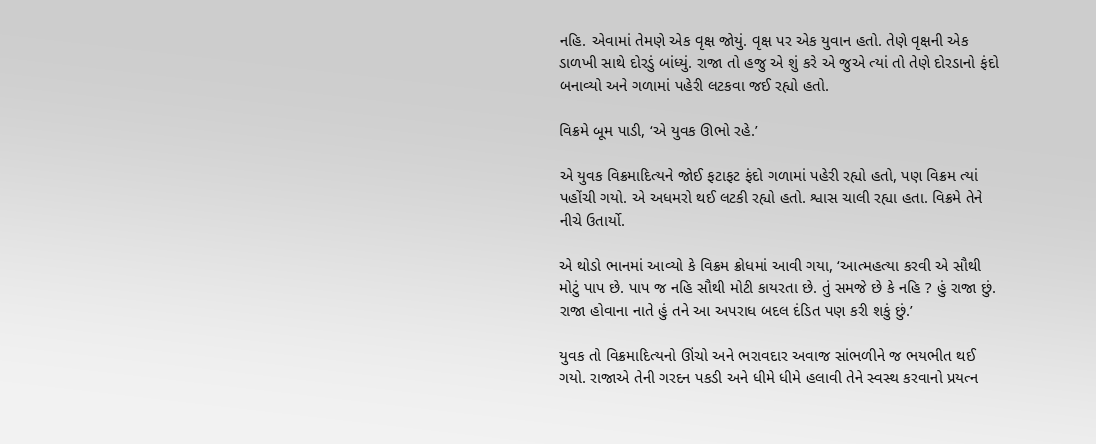નહિ. એવામાં તેમણે એક વૃક્ષ જોયું. વૃક્ષ પર એક યુવાન હતો. તેણે વૃક્ષની એક ડાળખી સાથે દોરડું બાંધ્યું. રાજા તો હજુ એ શું કરે એ જુએ ત્યાં તો તેણે દોરડાનો ફંદો બનાવ્યો અને ગળામાં પહેરી લટકવા જઈ રહ્યો હતો.

વિક્રમે બૂમ પાડી, ‘એ યુવક ઊભો રહે.’

એ યુવક વિક્રમાદિત્યને જોઈ ફટાફટ ફંદો ગળામાં પહેરી રહ્યો હતો, પણ વિક્રમ ત્યાં પહોંચી ગયો. એ અધમરો થઈ લટકી રહ્યો હતો. શ્વાસ ચાલી રહ્યા હતા. વિક્રમે તેને નીચે ઉતાર્યો.

એ થોડો ભાનમાં આવ્યો કે વિક્રમ ક્રોધમાં આવી ગયા, ‘આત્મહત્યા કરવી એ સૌથી મોટું પાપ છે. પાપ જ નહિ સૌથી મોટી કાયરતા છે. તું સમજે છે કે નહિ ? હું રાજા છું. રાજા હોવાના નાતે હું તને આ અપરાધ બદલ દંડિત પણ કરી શકું છું.’

યુવક તો વિક્રમાદિત્યનો ઊંચો અને ભરાવદાર અવાજ સાંભળીને જ ભયભીત થઈ ગયો. રાજાએ તેની ગરદન પકડી અને ધીમે ધીમે હલાવી તેને સ્વસ્થ કરવાનો પ્રયત્ન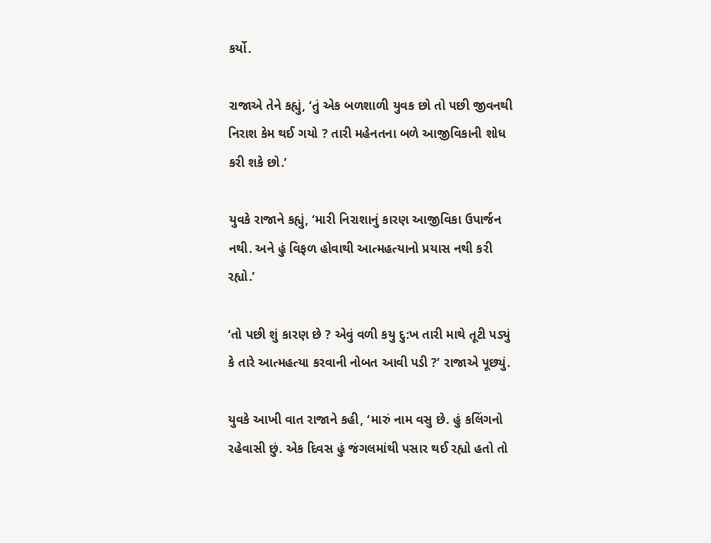કર્યો.

રાજાએ તેને કહ્યું, ‘તું એક બળશાળી યુવક છો તો પછી જીવનથી નિરાશ કેમ થઈ ગયો ? તારી મહેનતના બળે આજીવિકાની શોધ કરી શકે છો.’

યુવકે રાજાને કહ્યું, ‘મારી નિરાશાનું કારણ આજીવિકા ઉપાર્જન નથી. અને હું વિફળ હોવાથી આત્મહત્યાનો પ્રયાસ નથી કરી રહ્યો.’

‘તો પછી શું કારણ છે ? એવું વળી કયુ દુ:ખ તારી માથે તૂટી પડ્યું કે તારે આત્મહત્યા કરવાની નોબત આવી પડી ?’ રાજાએ પૂછ્યું.

યુવકે આખી વાત રાજાને કહી, ‘મારું નામ વસુ છે. હું કલિંગનો રહેવાસી છું. એક દિવસ હું જંગલમાંથી પસાર થઈ રહ્યો હતો તો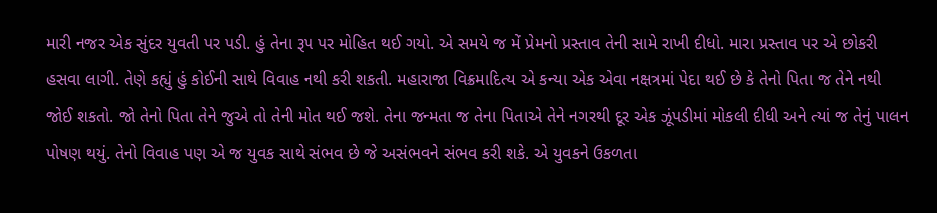મારી નજર એક સુંદર યુવતી પર પડી. હું તેના રૂપ પર મોહિત થઈ ગયો. એ સમયે જ મેં પ્રેમનો પ્રસ્તાવ તેની સામે રાખી દીધો. મારા પ્રસ્તાવ પર એ છોકરી હસવા લાગી. તેણે કહ્યું હું કોઈની સાથે વિવાહ નથી કરી શકતી. મહારાજા વિક્રમાદિત્ય એ કન્યા એક એવા નક્ષત્રમાં પેદા થઈ છે કે તેનો પિતા જ તેને નથી જોઈ શકતો. જો તેનો પિતા તેને જુએ તો તેની મોત થઈ જશે. તેના જન્મતા જ તેના પિતાએ તેને નગરથી દૂર એક ઝૂંપડીમાં મોકલી દીધી અને ત્યાં જ તેનું પાલન પોષણ થયું. તેનો વિવાહ પણ એ જ યુવક સાથે સંભવ છે જે અસંભવને સંભવ કરી શકે. એ યુવકને ઉકળતા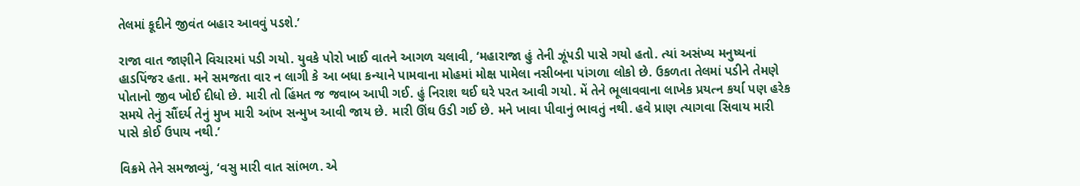તેલમાં કૂદીને જીવંત બહાર આવવું પડશે.’

રાજા વાત જાણીને વિચારમાં પડી ગયો. યુવકે પોરો ખાઈ વાતને આગળ ચલાવી, ‘મહારાજા હું તેની ઝૂંપડી પાસે ગયો હતો. ત્યાં અસંખ્ય મનુષ્યનાં હાડપિંજર હતા. મને સમજતા વાર ન લાગી કે આ બધા કન્યાને પામવાના મોહમાં મોક્ષ પામેલા નસીબના પાંગળા લોકો છે. ઉકળતા તેલમાં પડીને તેમણે પોતાનો જીવ ખોઈ દીધો છે. મારી તો હિંમત જ જવાબ આપી ગઈ. હું નિરાશ થઈ ઘરે પરત આવી ગયો. મેં તેને ભૂલાવવાના લાખેક પ્રયત્ન કર્યા પણ હરેક સમયે તેનું સૌંદર્ય તેનું મુખ મારી આંખ સન્મુખ આવી જાય છે. મારી ઊંઘ ઉડી ગઈ છે. મને ખાવા પીવાનું ભાવતું નથી. હવે પ્રાણ ત્યાગવા સિવાય મારી પાસે કોઈ ઉપાય નથી.’

વિક્રમે તેને સમજાવ્યું, ‘વસુ મારી વાત સાંભળ. એ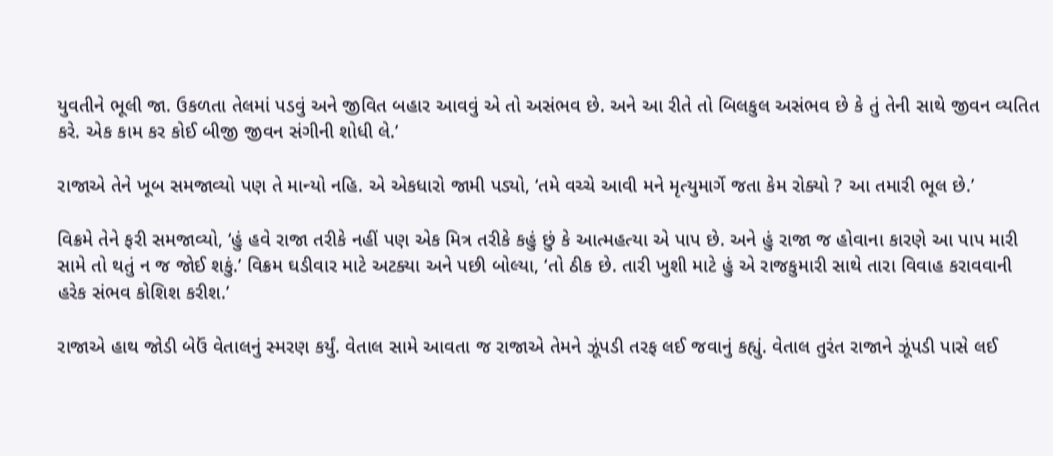યુવતીને ભૂલી જા. ઉકળતા તેલમાં પડવું અને જીવિત બહાર આવવું એ તો અસંભવ છે. અને આ રીતે તો બિલકુલ અસંભવ છે કે તું તેની સાથે જીવન વ્યતિત કરે. એક કામ કર કોઈ બીજી જીવન સંગીની શોધી લે.’

રાજાએ તેને ખૂબ સમજાવ્યો પણ તે માન્યો નહિ. એ એકધારો જામી પડ્યો, ‘તમે વચ્ચે આવી મને મૃત્યુમાર્ગે જતા કેમ રોક્યો ? આ તમારી ભૂલ છે.’

વિક્રમે તેને ફરી સમજાવ્યો, ‘હું હવે રાજા તરીકે નહીં પણ એક મિત્ર તરીકે કહું છું કે આત્મહત્યા એ પાપ છે. અને હું રાજા જ હોવાના કારણે આ પાપ મારી સામે તો થતું ન જ જોઈ શકું.’ વિક્રમ ઘડીવાર માટે અટક્યા અને પછી બોલ્યા, ‘તો ઠીક છે. તારી ખુશી માટે હું એ રાજકુમારી સાથે તારા વિવાહ કરાવવાની હરેક સંભવ કોશિશ કરીશ.’

રાજાએ હાથ જોડી બેઉં વેતાલનું સ્મરણ કર્યું. વેતાલ સામે આવતા જ રાજાએ તેમને ઝૂંપડી તરફ લઈ જવાનું કહ્યું. વેતાલ તુરંત રાજાને ઝૂંપડી પાસે લઈ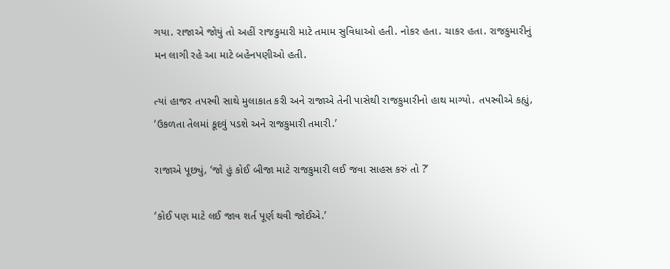ગયા. રાજાએ જોયું તો અહીં રાજકુમારી માટે તમામ સુવિધાઓ હતી. નોકર હતા. ચાકર હતા. રાજકુમારીનું મન લાગી રહે આ માટે બહેનપણીઓ હતી.

ત્યાં હાજર તપસ્વી સાથે મુલાકાત કરી અને રાજાએ તેની પાસેથી રાજકુમારીનો હાથ માગ્યો. તપસ્વીએ કહ્યું, ‘ઉકળતા તેલમાં કૂદવું પડશે અને રાજકુમારી તમારી.’

રાજાએ પૂછ્યું, ‘જો હું કોઈ બીજા માટે રાજકુમારી લઈ જવા સાહસ કરું તો ?’

‘કોઈ પણ માટે લઈ જાવ શર્ત પૂર્ણ થવી જોઈએ.’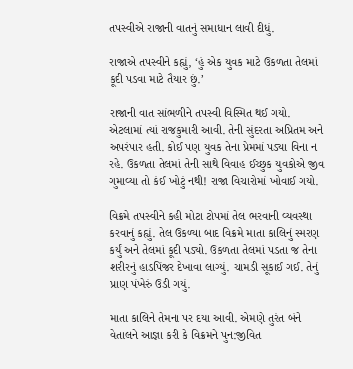તપસ્વીએ રાજાની વાતનું સમાધાન લાવી દીધું.

રાજાએ તપસ્વીને કહ્યું, ‘હું એક યુવક માટે ઉકળતા તેલમાં કૂદી પડવા માટે તૈયાર છું.’

રાજાની વાત સાંભળીને તપસ્વી વિસ્મિત થઈ ગયો. એટલામાં ત્યાં રાજકુમારી આવી. તેની સુંદરતા અપ્રિતમ અને અપરંપાર હતી. કોઈ પણ યુવક તેના પ્રેમમાં પડ્યા વિના ન રહે. ઉકળતા તેલમાં તેની સાથે વિવાહ ઈચ્છુક યુવકોએ જીવ ગુમાવ્યા તો કંઈ ખોટું નથી! રાજા વિચારોમાં ખોવાઈ ગયો.

વિક્રમે તપસ્વીને કહી મોટા ટોપમાં તેલ ભરવાની વ્યવસ્થા કરવાનું કહ્યું. તેલ ઉકળ્યા બાદ વિક્રમે માતા કાલિનું સ્મરણ કર્યું અને તેલમાં કૂદી પડ્યો. ઉકળતા તેલમાં પડતા જ તેના શરીરનું હાડપિંજર દેખાવા લાગ્યું. ચામડી સૂકાઈ ગઈ. તેનું પ્રાણ પંખેરું ઉડી ગયું.

માતા કાલિને તેમના પર દયા આવી. એમણે તુરંત બંને વેતાલને આજ્ઞા કરી કે વિક્રમને પુન:જીવિત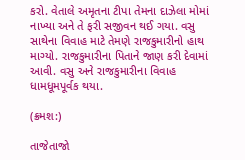કરો. વેતાલે અમૃતના ટીપા તેમના દાઝેલા મોમાં નાખ્યા અને તે ફરી સજીવન થઈ ગયા. વસુ સાથેના વિવાહ માટે તેમણે રાજકુમારીનો હાથ માગ્યો. રાજકુમારીના પિતાને જાણ કરી દેવામાં આવી. વસુ અને રાજકુમારીના વિવાહ ધામધૂમપૂર્વક થયા.

(ક્રમશ:)

તાજેતાજો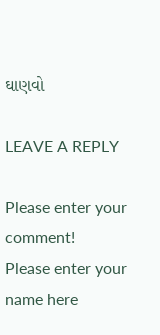ઘાણવો

LEAVE A REPLY

Please enter your comment!
Please enter your name here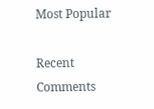Most Popular

Recent Comments